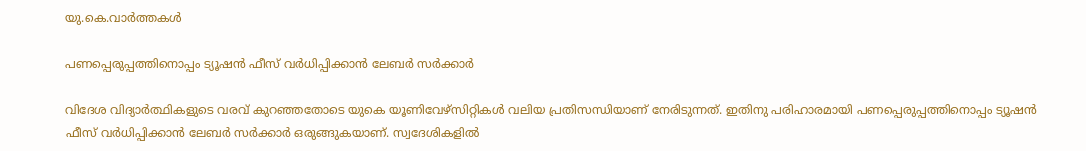യു.കെ.വാര്‍ത്തകള്‍

പണപ്പെരുപ്പത്തിനൊപ്പം ട്യൂഷന്‍ ഫീസ് വര്‍ധിപ്പിക്കാന്‍ ലേബര്‍ സര്‍ക്കാര്‍

വിദേശ വിദ്യാര്‍ത്ഥികളുടെ വരവ് കുറഞ്ഞതോടെ യുകെ യൂണിവേഴ്‌സിറ്റികള്‍ വലിയ പ്രതിസന്ധിയാണ് നേരിടുന്നത്. ഇതിനു പരിഹാരമായി പണപ്പെരുപ്പത്തിനൊപ്പം ട്യൂഷന്‍ ഫീസ് വര്‍ധിപ്പിക്കാന്‍ ലേബര്‍ സര്‍ക്കാര്‍ ഒരുങ്ങുകയാണ്. സ്വദേശികളില്‍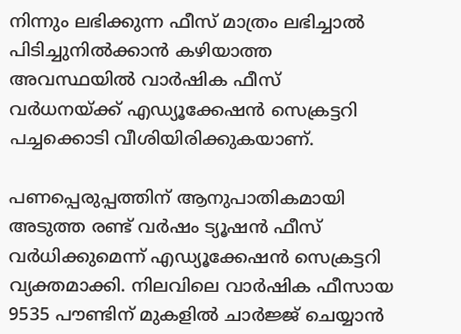നിന്നും ലഭിക്കുന്ന ഫീസ് മാത്രം ലഭിച്ചാല്‍ പിടിച്ചുനില്‍ക്കാന്‍ കഴിയാത്ത അവസ്ഥയില്‍ വാര്‍ഷിക ഫീസ് വര്‍ധനയ്ക്ക് എഡ്യൂക്കേഷന്‍ സെക്രട്ടറി പച്ചക്കൊടി വീശിയിരിക്കുകയാണ്.

പണപ്പെരുപ്പത്തിന് ആനുപാതികമായി അടുത്ത രണ്ട് വര്‍ഷം ട്യൂഷന്‍ ഫീസ് വര്‍ധിക്കുമെന്ന് എഡ്യൂക്കേഷന്‍ സെക്രട്ടറി വ്യക്തമാക്കി. നിലവിലെ വാര്‍ഷിക ഫീസായ 9535 പൗണ്ടിന് മുകളില്‍ ചാര്‍ജ്ജ് ചെയ്യാന്‍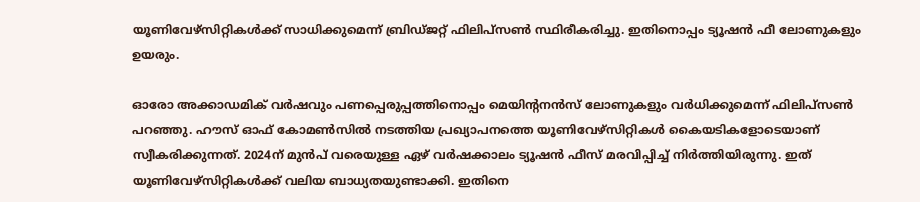യൂണിവേഴ്‌സിറ്റികള്‍ക്ക് സാധിക്കുമെന്ന് ബ്രിഡ്ജറ്റ് ഫിലിപ്‌സണ്‍ സ്ഥിരീകരിച്ചു. ഇതിനൊപ്പം ട്യൂഷന്‍ ഫീ ലോണുകളും ഉയരും.

ഓരോ അക്കാഡമിക് വര്‍ഷവും പണപ്പെരുപ്പത്തിനൊപ്പം മെയിന്റനന്‍സ് ലോണുകളും വര്‍ധിക്കുമെന്ന് ഫിലിപ്‌സണ്‍ പറഞ്ഞു. ഹൗസ് ഓഫ് കോമണ്‍സില്‍ നടത്തിയ പ്രഖ്യാപനത്തെ യൂണിവേഴ്‌സിറ്റികള്‍ കൈയടികളോടെയാണ് സ്വീകരിക്കുന്നത്. 2024ന് മുന്‍പ് വരെയുള്ള ഏഴ് വര്‍ഷക്കാലം ട്യൂഷന്‍ ഫീസ് മരവിപ്പിച്ച് നിര്‍ത്തിയിരുന്നു. ഇത് യൂണിവേഴ്‌സിറ്റികള്‍ക്ക് വലിയ ബാധ്യതയുണ്ടാക്കി. ഇതിനെ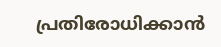പ്രതിരോധിക്കാന്‍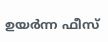ഉയര്‍ന്ന ഫീസ്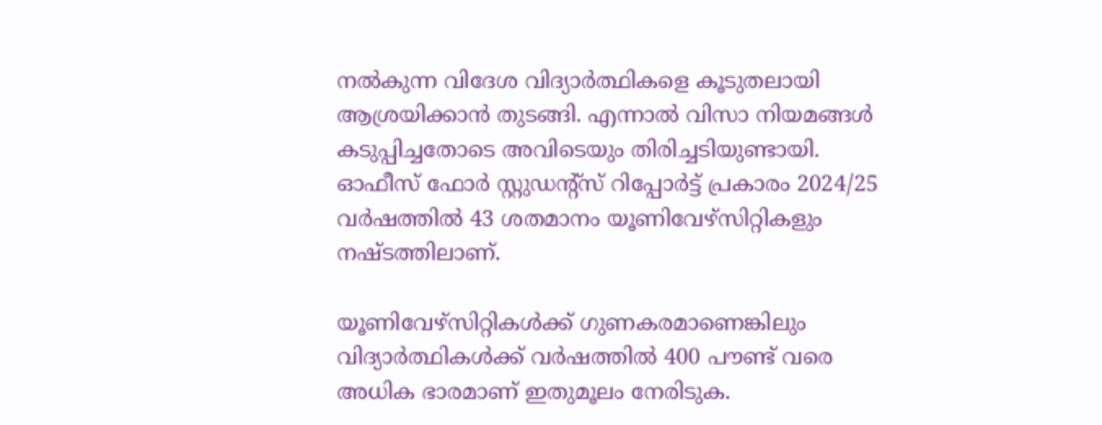നല്‍കുന്ന വിദേശ വിദ്യാര്‍ത്ഥികളെ കൂടുതലായി ആശ്രയിക്കാന്‍ തുടങ്ങി. എന്നാല്‍ വിസാ നിയമങ്ങള്‍ കടുപ്പിച്ചതോടെ അവിടെയും തിരിച്ചടിയുണ്ടായി. ഓഫീസ് ഫോര്‍ സ്റ്റുഡന്റ്‌സ് റിപ്പോര്‍ട്ട് പ്രകാരം 2024/25 വര്‍ഷത്തില്‍ 43 ശതമാനം യൂണിവേഴ്‌സിറ്റികളും നഷ്ടത്തിലാണ്.

യൂണിവേഴ്‌സിറ്റികള്‍ക്ക് ഗുണകരമാണെങ്കിലും വിദ്യാര്‍ത്ഥികള്‍ക്ക് വര്‍ഷത്തില്‍ 400 പൗണ്ട് വരെ അധിക ഭാരമാണ് ഇതുമൂലം നേരിടുക.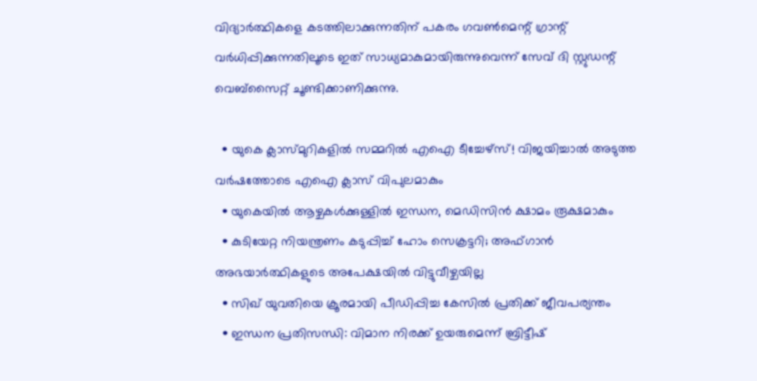വിദ്യാര്‍ത്ഥികളെ കടത്തിലാക്കുന്നതിന് പകരം ഗവണ്‍മെന്റ് ഗ്രാന്റ് വര്‍ധിപ്പിക്കുന്നതിലൂടെ ഇത് സാധ്യമാകുമായിരുന്നുവെന്ന് സേവ് ദി സ്റ്റുഡന്റ് വെബ്‌സൈറ്റ് ചൂണ്ടിക്കാണിക്കുന്നു.

  • യുകെ ക്ലാസ്മുറികളില്‍ സമ്മറില്‍ എഐ ടീച്ചേഴ്‌സ്! വിജയിച്ചാല്‍ അടുത്ത വര്‍ഷത്തോടെ എഐ ക്ലാസ് വിപുലമാകും
  • യുകെയില്‍ ആഴ്ചകള്‍ക്കുള്ളില്‍ ഇന്ധന, മെഡിസിന്‍ ക്ഷാമം രൂക്ഷമാകും
  • കുടിയേറ്റ നിയന്ത്രണം കടുപ്പിച്ച് ഹോം സെക്രട്ടറി; അഫ്ഗാന്‍ അഭയാര്‍ത്ഥികളുടെ അപേക്ഷയില്‍ വിട്ടുവീഴ്ചയില്ല
  • സിഖ് യുവതിയെ ക്രൂരമായി പീഡിപ്പിച്ച കേസില്‍ പ്രതിക്ക് ജീവപര്യന്തം
  • ഇന്ധന പ്രതിസന്ധി: വിമാന നിരക്ക് ഉയരുമെന്ന് ബ്രിട്ടീഷ്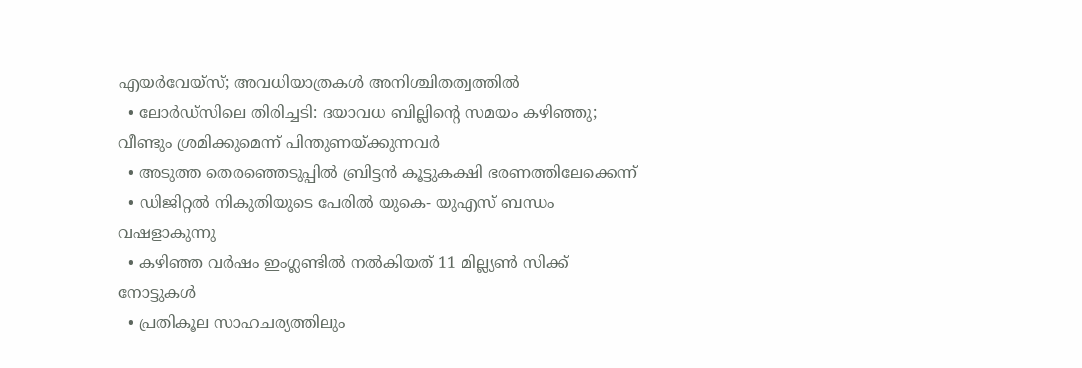എയര്‍വേയ്‌സ്; അവധിയാത്രകള്‍ അനിശ്ചിതത്വത്തില്‍
  • ലോര്‍ഡ്‌സിലെ തിരിച്ചടി: ദയാവധ ബില്ലിന്റെ സമയം കഴിഞ്ഞു; വീണ്ടും ശ്രമിക്കുമെന്ന് പിന്തുണയ്ക്കുന്നവര്‍
  • അടുത്ത തെരഞ്ഞെടുപ്പില്‍ ബ്രിട്ടന്‍ കൂട്ടുകക്ഷി ഭരണത്തിലേക്കെന്ന്
  • ഡിജിറ്റല്‍ നികുതിയുടെ പേരില്‍ യുകെ- യുഎസ് ബന്ധം വഷളാകുന്നു
  • കഴിഞ്ഞ വര്‍ഷം ഇംഗ്ലണ്ടില്‍ നല്‍കിയത് 11 മില്ല്യണ്‍ സിക്ക് നോട്ടുകള്‍
  • പ്രതികൂല സാഹചര്യത്തിലും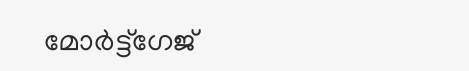മോര്‍ട്ട്‌ഗേജ്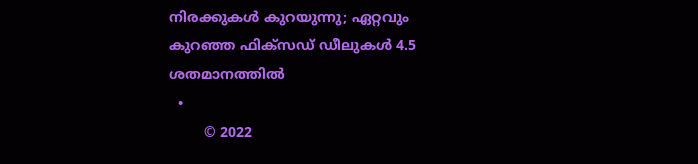നിരക്കുകള്‍ കുറയുന്നു; ഏറ്റവും കുറഞ്ഞ ഫിക്‌സഡ് ഡീലുകള്‍ 4.5 ശതമാനത്തില്‍
  •
        © 2022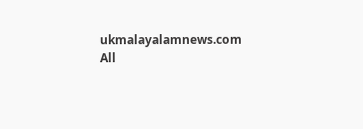ukmalayalamnews.com All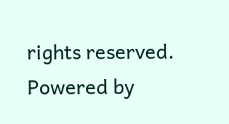rights reserved. Powered by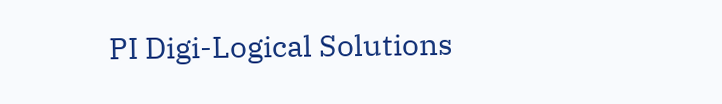PI Digi-Logical Solutions